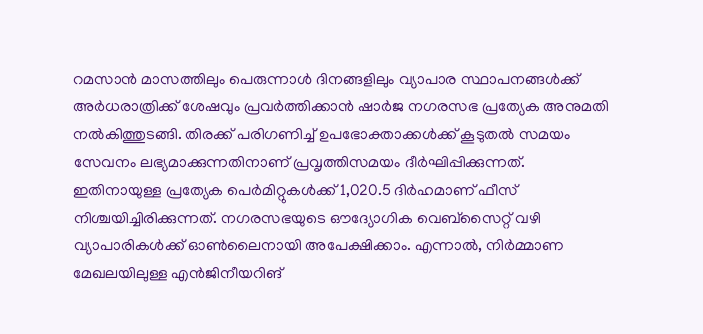റമസാൻ മാസത്തിലും പെരുന്നാൾ ദിനങ്ങളിലും വ്യാപാര സ്ഥാപനങ്ങൾക്ക് അർധരാത്രിക്ക് ശേഷവും പ്രവർത്തിക്കാൻ ഷാർജ നഗരസഭ പ്രത്യേക അനുമതി നൽകിത്തുടങ്ങി. തിരക്ക് പരിഗണിച്ച് ഉപഭോക്താക്കൾക്ക് കൂടുതൽ സമയം സേവനം ലഭ്യമാക്കുന്നതിനാണ് പ്രവൃത്തിസമയം ദീർഘിപ്പിക്കുന്നത്. ഇതിനായുള്ള പ്രത്യേക പെർമിറ്റുകൾക്ക് 1,020.5 ദിർഹമാണ് ഫീസ് നിശ്ചയിച്ചിരിക്കുന്നത്. നഗരസഭയുടെ ഔദ്യോഗിക വെബ്സൈറ്റ് വഴി വ്യാപാരികൾക്ക് ഓൺലൈനായി അപേക്ഷിക്കാം. എന്നാൽ, നിർമ്മാണ മേഖലയിലുള്ള എൻജിനീയറിങ്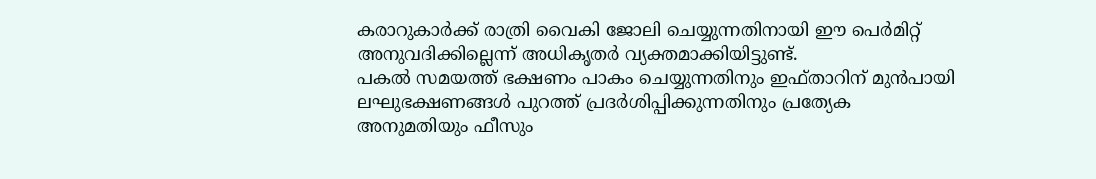കരാറുകാർക്ക് രാത്രി വൈകി ജോലി ചെയ്യുന്നതിനായി ഈ പെർമിറ്റ് അനുവദിക്കില്ലെന്ന് അധികൃതർ വ്യക്തമാക്കിയിട്ടുണ്ട്.
പകൽ സമയത്ത് ഭക്ഷണം പാകം ചെയ്യുന്നതിനും ഇഫ്താറിന് മുൻപായി ലഘുഭക്ഷണങ്ങൾ പുറത്ത് പ്രദർശിപ്പിക്കുന്നതിനും പ്രത്യേക അനുമതിയും ഫീസും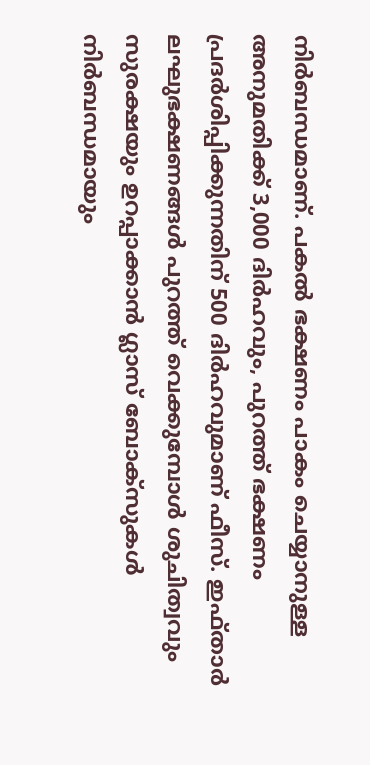നിർബന്ധമാണ്. പകൽ ഭക്ഷണം പാകം ചെയ്യാനുള്ള അനുമതിക്ക് 3,000 ദിർഹവും, പുറത്ത് ഭക്ഷണം പ്രദർശിപ്പിക്കുന്നതിന് 500 ദിർഹവുമാണ് ഫീസ്. ഇഫ്താർ ലഘുഭക്ഷണങ്ങൾ പുറത്ത് വെക്കുമ്പോൾ ശുചിത്വവും സുരക്ഷയും ഉറപ്പാക്കാൻ ഗ്ലാസ് ബോക്സുകൾ നിർബന്ധമായും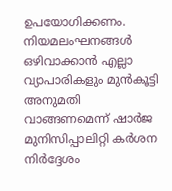ഉപയോഗിക്കണം. നിയമലംഘനങ്ങൾ ഒഴിവാക്കാൻ എല്ലാ വ്യാപാരികളും മുൻകൂട്ടി അനുമതി വാങ്ങണമെന്ന് ഷാർജ മുനിസിപ്പാലിറ്റി കർശന നിർദ്ദേശം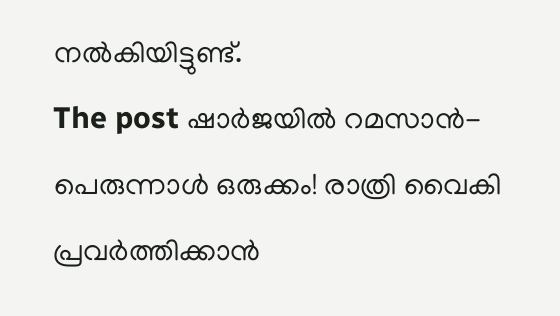നൽകിയിട്ടുണ്ട്.
The post ഷാർജയിൽ റമസാൻ-പെരുന്നാൾ ഒരുക്കം! രാത്രി വൈകി പ്രവർത്തിക്കാൻ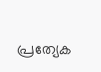പ്രത്യേക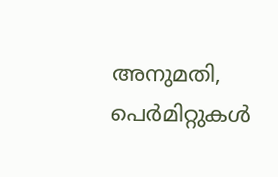അനുമതി, പെർമിറ്റുകൾ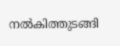നൽകിത്തുടങ്ങി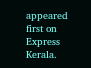appeared first on Express Kerala.